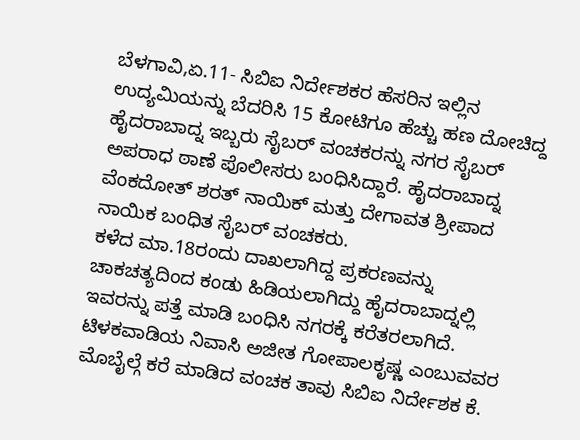ಬೆಳಗಾವಿ,ಏ.11- ಸಿಬಿಐ ನಿರ್ದೇಶಕರ ಹೆಸರಿನ ಇಲ್ಲಿನ ಉದ್ಯಮಿಯನ್ನು ಬೆದರಿಸಿ 15 ಕೋಟಿಗೂ ಹೆಚ್ಚು ಹಣ ದೋಚಿದ್ದ ಹೈದರಾಬಾದ್ನ ಇಬ್ಬರು ಸೈಬರ್ ವಂಚಕರನ್ನು ನಗರ ಸೈಬರ್ ಅಪರಾಧ ಠಾಣೆ ಪೊಲೀಸರು ಬಂಧಿಸಿದ್ದಾರೆ. ಹೈದರಾಬಾದ್ನ ವೆಂಕದೋತ್ ಶರತ್ ನಾಯಿಕ್ ಮತ್ತು ದೇಗಾವತ ಶ್ರೀಪಾದ ನಾಯಿಕ ಬಂಧಿತ ಸೈಬರ್ ವಂಚಕರು.
ಕಳೆದ ಮಾ.18ರಂದು ದಾಖಲಾಗಿದ್ದ ಪ್ರಕರಣವನ್ನು ಚಾಕಚತ್ಯದಿಂದ ಕಂಡು ಹಿಡಿಯಲಾಗಿದ್ದು ಹೈದರಾಬಾದ್ನಲ್ಲಿ ಇವರನ್ನು ಪತ್ತೆ ಮಾಡಿ ಬಂಧಿಸಿ ನಗರಕ್ಕೆ ಕರೆತರಲಾಗಿದೆ. ಟಿಳಕವಾಡಿಯ ನಿವಾಸಿ ಅಜೀತ ಗೋಪಾಲಕೃಷ್ಣ ಎಂಬುವವರ ಮೊಬೈಲ್ಗೆ ಕರೆ ಮಾಡಿದ ವಂಚಕ ತಾವು ಸಿಬಿಐ ನಿರ್ದೇಶಕ ಕೆ.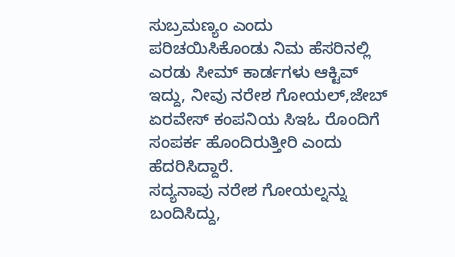ಸುಬ್ರಮಣ್ಯಂ ಎಂದು ಪರಿಚಯಿಸಿಕೊಂಡು ನಿಮ ಹೆಸರಿನಲ್ಲಿ ಎರಡು ಸೀಮ್ ಕಾರ್ಡಗಳು ಆಕ್ಟಿವ್ ಇದ್ದು, ನೀವು ನರೇಶ ಗೋಯಲ್,ಜೇಬ್ ಏರವೇಸ್ ಕಂಪನಿಯ ಸಿಇಓ ರೊಂದಿಗೆ ಸಂಪರ್ಕ ಹೊಂದಿರುತ್ತೀರಿ ಎಂದು ಹೆದರಿಸಿದ್ದಾರೆ.
ಸದ್ಯನಾವು ನರೇಶ ಗೋಯಲ್ನನ್ನು ಬಂದಿಸಿದ್ದು,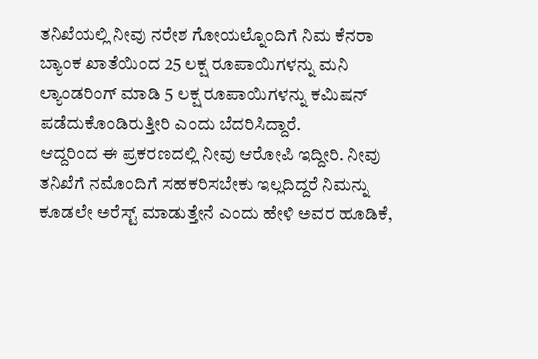ತನಿಖೆಯಲ್ಲಿ ನೀವು ನರೇಶ ಗೋಯಲ್ನೊಂದಿಗೆ ನಿಮ ಕೆನರಾ ಬ್ಯಾಂಕ ಖಾತೆಯಿಂದ 25 ಲಕ್ಷ ರೂಪಾಯಿಗಳನ್ನು ಮನಿ ಲ್ಯಾಂಡರಿಂಗ್ ಮಾಡಿ 5 ಲಕ್ಷ ರೂಪಾಯಿಗಳನ್ನು ಕಮಿಷನ್ ಪಡೆದುಕೊಂಡಿರುತ್ತೀರಿ ಎಂದು ಬೆದರಿಸಿದ್ದಾರೆ.
ಆದ್ದರಿಂದ ಈ ಪ್ರಕರಣದಲ್ಲಿ ನೀವು ಆರೋಪಿ ಇದ್ದೀರಿ. ನೀವು ತನಿಖೆಗೆ ನಮೊಂದಿಗೆ ಸಹಕರಿಸಬೇಕು ಇಲ್ಲದಿದ್ದರೆ ನಿಮನ್ನು ಕೂಡಲೇ ಅರೆಸ್ಟ್ ಮಾಡುತ್ತೇನೆ ಎಂದು ಹೇಳಿ ಅವರ ಹೂಡಿಕೆ,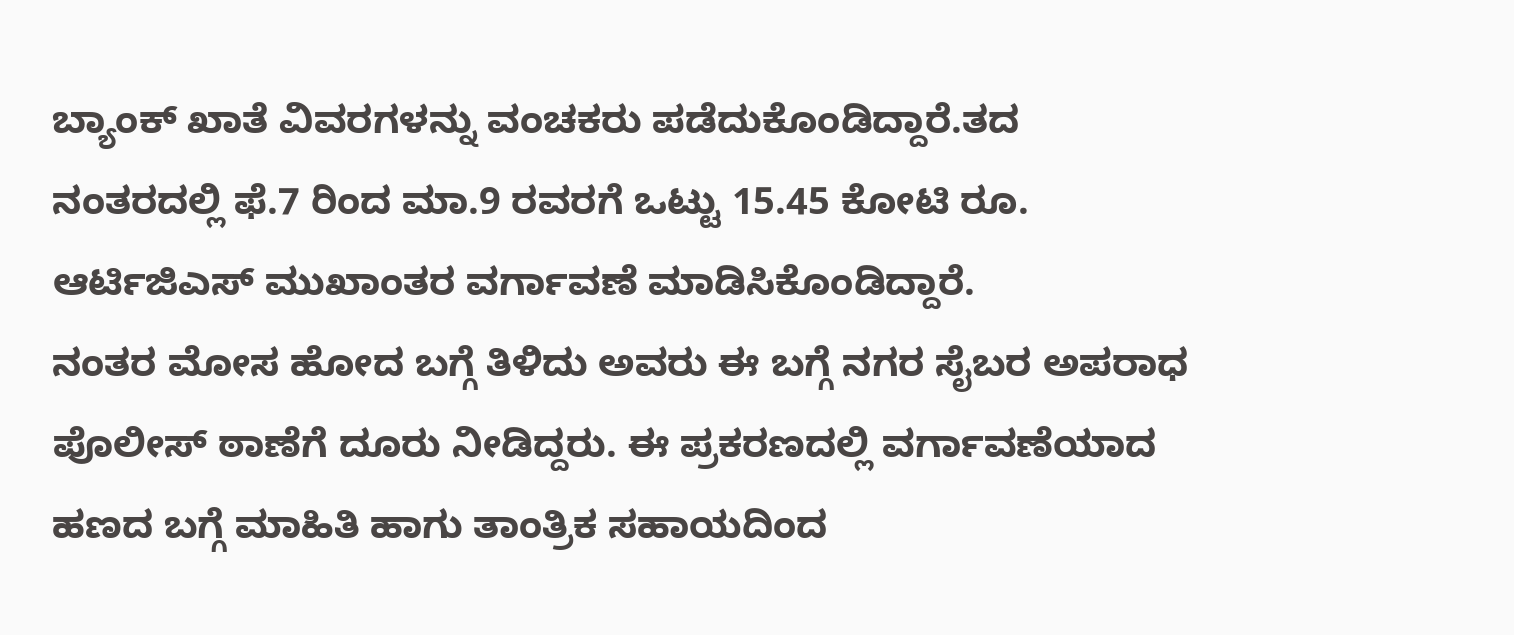ಬ್ಯಾಂಕ್ ಖಾತೆ ವಿವರಗಳನ್ನು ವಂಚಕರು ಪಡೆದುಕೊಂಡಿದ್ದಾರೆ.ತದ ನಂತರದಲ್ಲಿ ಫೆ.7 ರಿಂದ ಮಾ.9 ರವರಗೆ ಒಟ್ಟು 15.45 ಕೋಟಿ ರೂ. ಆರ್ಟಿಜಿಎಸ್ ಮುಖಾಂತರ ವರ್ಗಾವಣೆ ಮಾಡಿಸಿಕೊಂಡಿದ್ದಾರೆ.
ನಂತರ ಮೋಸ ಹೋದ ಬಗ್ಗೆ ತಿಳಿದು ಅವರು ಈ ಬಗ್ಗೆ ನಗರ ಸೈಬರ ಅಪರಾಧ ಪೊಲೀಸ್ ಠಾಣೆಗೆ ದೂರು ನೀಡಿದ್ದರು. ಈ ಪ್ರಕರಣದಲ್ಲಿ ವರ್ಗಾವಣೆಯಾದ ಹಣದ ಬಗ್ಗೆ ಮಾಹಿತಿ ಹಾಗು ತಾಂತ್ರಿಕ ಸಹಾಯದಿಂದ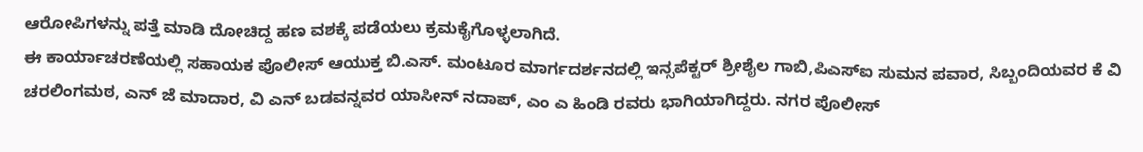ಆರೋಪಿಗಳನ್ನು ಪತ್ತೆ ಮಾಡಿ ದೋಚಿದ್ದ ಹಣ ವಶಕ್ಕೆ ಪಡೆಯಲು ಕ್ರಮಕೈಗೊಳ್ಳಲಾಗಿದೆ.
ಈ ಕಾರ್ಯಾಚರಣೆಯಲ್ಲಿ ಸಹಾಯಕ ಪೊಲೀಸ್ ಆಯುಕ್ತ ಬಿ.ಎಸ್. ಮಂಟೂರ ಮಾರ್ಗದರ್ಶನದಲ್ಲಿ ಇನ್ಸಪೆಕ್ಟರ್ ಶ್ರೀಶೈಲ ಗಾಬಿ,ಪಿಎಸ್ಐ ಸುಮನ ಪವಾರ, ಸಿಬ್ಬಂದಿಯವರ ಕೆ ವಿ ಚರಲಿಂಗಮಠ, ಎನ್ ಜೆ ಮಾದಾರ, ವಿ ಎನ್ ಬಡವನ್ನವರ ಯಾಸೀನ್ ನದಾಪ್, ಎಂ ಎ ಹಿಂಡಿ ರವರು ಭಾಗಿಯಾಗಿದ್ದರು. ನಗರ ಪೊಲೀಸ್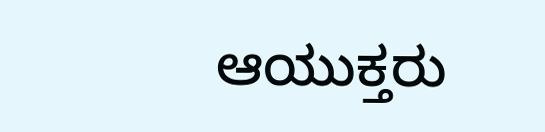ಆಯುಕ್ತರು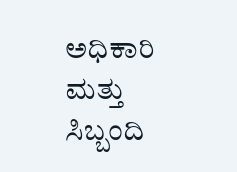ಅಧಿಕಾರಿ ಮತ್ತು ಸಿಬ್ಬಂದಿ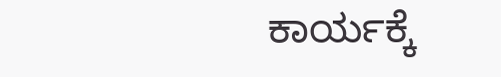ಕಾರ್ಯಕ್ಕೆ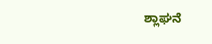ಶ್ಲಾಘನೆ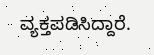ವ್ಯಕ್ತಪಡಿಸಿದ್ದಾರೆ.